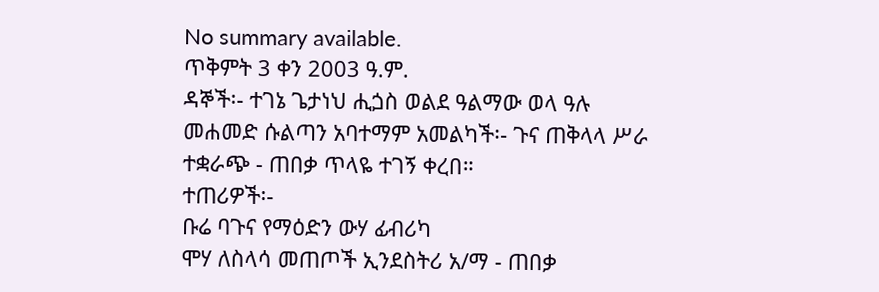No summary available.
ጥቅምት 3 ቀን 2003 ዓ.ም.
ዳኞች፡- ተገኔ ጌታነህ ሒጏስ ወልደ ዓልማው ወላ ዓሉ መሐመድ ሱልጣን አባተማም አመልካች፡- ጉና ጠቅላላ ሥራ ተቋራጭ - ጠበቃ ጥላዬ ተገኝ ቀረበ።
ተጠሪዎች፡-
ቡሬ ባጉና የማዕድን ውሃ ፊብሪካ
ሞሃ ለስላሳ መጠጦች ኢንደስትሪ አ/ማ - ጠበቃ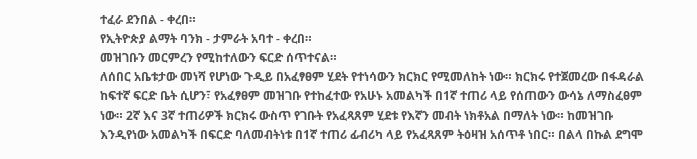ተፈራ ደንበል - ቀረበ።
የኢትዮጵያ ልማት ባንክ - ታምራት አባተ - ቀረበ።
መዝገቡን መርምረን የሚከተለውን ፍርድ ሰጥተናል።
ለሰበር አቤቱታው መነሻ የሆነው ጉዲይ በአፈፃፀም ሂደት የተነሳውን ክርክር የሚመለከት ነው። ክርክሩ የተጀመረው በፋዳራል ከፍተኛ ፍርድ ቤት ሲሆን፣ የአፈፃፀም መዝገቡ የተከፈተው የአሁኑ አመልካች በ1ኛ ተጠሪ ላይ የሰጠውን ውሳኔ ለማስፈፀም ነው። 2ኛ እና 3ኛ ተጠሪዎች ክርክሩ ውስጥ የገቡት የአፈጻጸም ሂደቱ የእኛን መብት ነክቶአል በማለት ነው። ከመዝገቡ እንዲየነው አመልካች በፍርድ ባለመብትነቱ በ1ኛ ተጠሪ ፊብሪካ ላይ የአፈጻጸም ትዕዛዝ አሰጥቶ ነበር። በልላ በኩል ደግሞ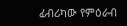ፊብሪካው የምዕራብ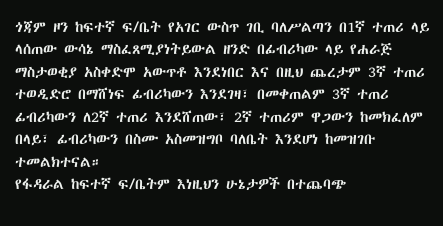ጎጃም ዞን ከፍተኛ ፍ/ቤት የአገር ውስጥ ገቢ ባለሥልጣን በ1ኛ ተጠሪ ላይ ላሰጠው ውሳኔ ማስፈጸሚያነትይውል ዘንድ በፊብሪካው ላይ የሐራጅ ማስታወቂያ አስቀድሞ አውጥቶ እንደነበር እና በዚህ ጨረታም 3ኛ ተጠሪ ተወዲድሮ በማሸነፍ ፊብሪካውን እንደገዛ፣ በመቀጠልም 3ኛ ተጠሪ ፊብሪካውን ለ2ኛ ተጠሪ እንደሸጠው፣ 2ኛ ተጠሪም ዋጋውን ከመክፈለም በላይ፣ ፊብሪካውን በስሙ አስመዝግቦ ባለቤት እንደሆነ ከመዝገቡ ተመልክተናል።
የፋዳራል ከፍተኛ ፍ/ቤትም እነዚህን ሁኔታዎች በተጨባጭ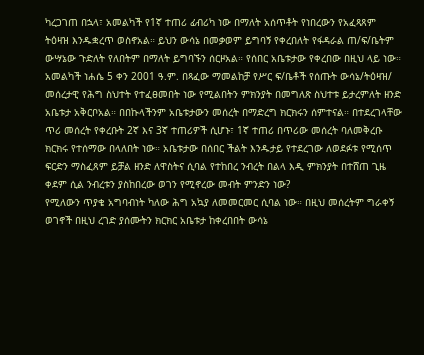ካረጋገጠ በኋላ፣ አመልካች የ1ኛ ተጠሪ ፊብሪካ ነው በማለት አሰጥቶት የነበረውን የአፈጻጸም ትዕዛዝ እንዱቋረጥ ወስኖአል። ይህን ውሳኔ በመቃወም ይግባኝ የቀረበለት የፋዳራል ጠ/ፍ/ቤትም ውሣኔው ጉድለት የለበትም በማለት ይግባኙን ሰርዞአል። የሰበር አቤቱታው የቀረበው በዚህ ላይ ነው።
አመልካች ነሐሴ 5 ቀን 2001 ዓ.ም. በጻፈው ማመልከቻ የሥር ፍ/ቤቶች የሰጡት ውሳኔ/ትዕዛዝ/ መሰረታዊ የሕግ ስህተት የተፈፀመበት ነው የሚልበትን ምክንያት በመግለጽ ስህተቱ ይታረምለት ዘንድ አቤቱታ አቅርቦአል። በበኩላችንም አቤቱታውን መሰረት በማድረግ ክርክሩን ሰምተናል። በተደረገላቸው ጥሪ መሰረት የቀረቡት 2ኛ እና 3ኛ ተጠሪዎች ሲሆኑ፣ 1ኛ ተጠሪ በጥሪው መሰረት ባለመቅረቡ ክርክሩ የተሰማው በላለበት ነው። አቤቱታው በሰበር ችልት እንዱታይ የተደረገው ለወደፉቱ የሚሰጥ ፍርድን ማስፈጸም ይቻል ዘንድ ለዋስትና ሲባል የተከበረ ንብረት በልላ እዲ ምክንያት በተሸጠ ጊዜ ቀደም ሲል ንብረቱን ያስከበረው ወገን የሚኖረው መብት ምንድን ነው?
የሚለውን ጥያቄ አግባብነት ካለው ሕግ አኳያ ለመመርመር ሲባል ነው። በዚህ መሰረትም ግራቀኝ ወገኖች በዚህ ረገድ ያሰሙትን ክርክር አቤቱታ ከቀረበበት ውሳኔ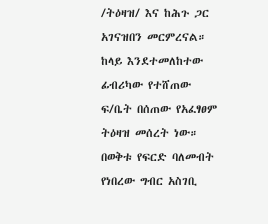/ትዕዛዝ/ እና ከሕጉ ጋር አገናዝበን መርምረናል።
ከላይ እንደተመለከተው ፊብሪካው የተሸጠው ፍ/ቤት በሰጠው የአፈፃፀም ትዕዛዝ መሰረት ነው። በወቅቱ የፍርድ ባለመብት የነበረው ግብር አስገቢ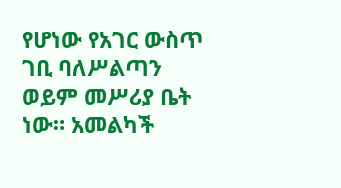የሆነው የአገር ውስጥ ገቢ ባለሥልጣን ወይም መሥሪያ ቤት ነው። አመልካች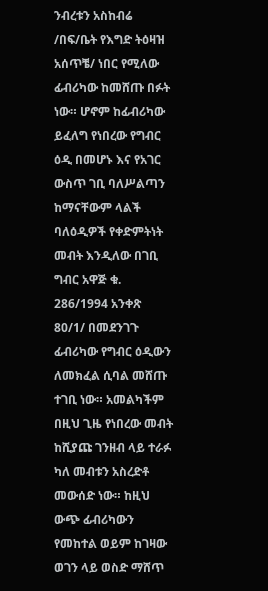ንብረቱን አስከብሬ /በፍ/ቤት የእግድ ትዕዛዝ አሰጥቼ/ ነበር የሚለው ፊብሪካው ከመሸጡ በፉት ነው። ሆኖም ከፊብሪካው ይፈለግ የነበረው የግብር ዕዲ በመሆኑ እና የአገር ውስጥ ገቢ ባለሥልጣን ከማናቸውም ላልች ባለዕዲዎች የቀድምትነት መብት እንዲለው በገቢ ግብር አዋጅ ቁ. 286/1994 አንቀጽ 80/1/ በመደንገጉ ፊብሪካው የግብር ዕዲውን ለመክፈል ሲባል መሸጡ ተገቢ ነው። አመልካችም በዚህ ጊዜ የነበረው መብት ከሺያጩ ገንዘብ ላይ ተራፉ ካለ መብቱን አስረድቶ መውሰድ ነው። ከዚህ ውጭ ፊብሪካውን የመከተል ወይም ከገዛው ወገን ላይ ወስድ ማሸጥ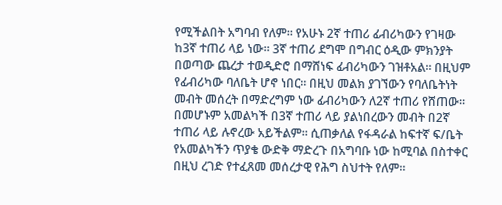የሚችልበት አግባብ የለም። የአሁኑ 2ኛ ተጠሪ ፊብሪካውን የገዛው ከ3ኛ ተጠሪ ላይ ነው። 3ኛ ተጠሪ ደግሞ በግብር ዕዲው ምክንያት በወጣው ጨረታ ተወዲድሮ በማሸነፍ ፊብሪካውን ገዝቶአል። በዚህም የፊብሪካው ባለቤት ሆኖ ነበር። በዚህ መልክ ያገኘውን የባለቤትነት መብት መሰረት በማድረግም ነው ፊብሪካውን ለ2ኛ ተጠሪ የሸጠው። በመሆኑም አመልካች በ3ኛ ተጠሪ ላይ ያልነበረውን መብት በ2ኛ ተጠሪ ላይ ሉኖረው አይችልም። ሲጠቃለል የፋዳራል ከፍተኛ ፍ/ቤት የአመልካችን ጥያቄ ውድቅ ማድረጉ በአግባቡ ነው ከሚባል በስተቀር በዚህ ረገድ የተፈጸመ መሰረታዊ የሕግ ስህተት የለም።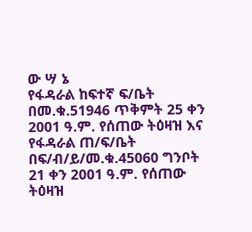ው ሣ ኔ
የፋዳራል ከፍተኛ ፍ/ቤት በመ.ቁ.51946 ጥቅምት 25 ቀን 2001 ዓ.ም. የሰጠው ትዕዛዝ እና የፋዳራል ጠ/ፍ/ቤት በፍ/ብ/ይ/መ.ቁ.45060 ግንቦት 21 ቀን 2001 ዓ.ም. የሰጠው ትዕዛዝ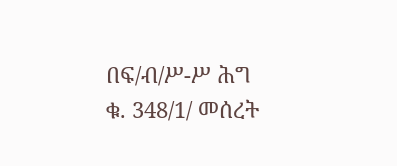በፍ/ብ/ሥ-ሥ ሕግ ቁ. 348/1/ መሰረት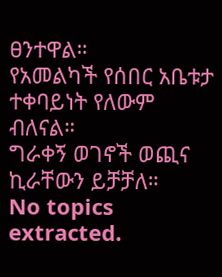ፀንተዋል።
የአመልካች የሰበር አቤቱታ ተቀባይነት የለውም ብለናል።
ግራቀኝ ወገኖች ወጪና ኪራቸውን ይቻቻለ።
No topics extracted.